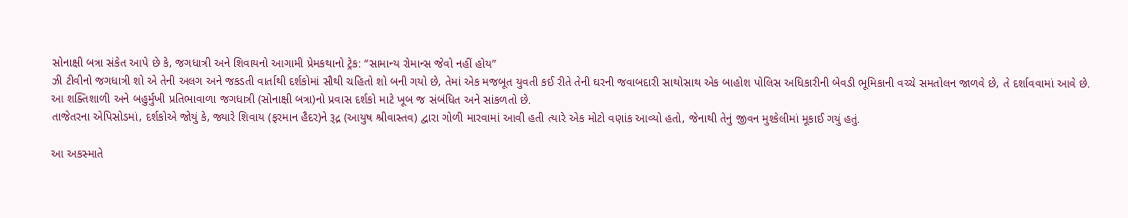સોનાક્ષી બત્રા સંકેત આપે છે કે, જગધાત્રી અને શિવાયનો આગામી પ્રેમકથાનો ટ્રેક: “સામાન્ય રોમાન્સ જેવો નહીં હોય”
ઝી ટીવીનો જગધાત્રી શો એ તેની અલગ અને જકડતી વાર્તાથી દર્શકોમાં સૌથી ચહિતો શો બની ગયો છે, તેમાં એક મજબૂત યુવતી કઈ રીતે તેની ઘરની જવાબદારી સાથોસાથ એક બાહોશ પોલિસ અધિકારીની બેવડી ભૂમિકાની વચ્ચે સમતોલન જાળવે છે, તે દર્શાવવામાં આવે છે. આ શક્તિશાળી અને બહુર્મુખી પ્રતિભાવાળા જગધાત્રી (સોનાક્ષી બત્રા)નો પ્રવાસ દર્શકો માટે ખૂબ જ સંબંધિત અને સાંકળતો છે.
તાજેતરના એપિસોડમાં, દર્શકોએ જોયું કે, જ્યારે શિવાય (ફરમાન હૈદર)ને રૂદ્ર (આયુષ શ્રીવાસ્તવ) દ્વારા ગોળી મારવામાં આવી હતી ત્યારે એક મોટો વણાંક આવ્યો હતો, જેનાથી તેનું જીવન મુશ્કેલીમાં મૂકાઈ ગયું હતું.

આ અકસ્માતે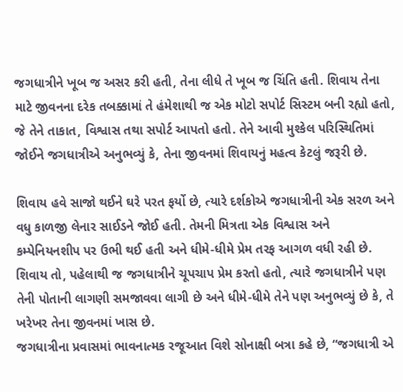જગધાત્રીને ખૂબ જ અસર કરી હતી, તેના લીધે તે ખૂબ જ ચિંતિ હતી. શિવાય તેના માટે જીવનના દરેક તબક્કામાં તે હંમેશાથી જ એક મોટો સપોર્ટ સિસ્ટમ બની રહ્યો હતો, જે તેને તાકાત, વિશ્વાસ તથા સપોર્ટ આપતો હતો. તેને આવી મુશ્કેલ પરિસ્થિતિમાં જોઈને જગધાત્રીએ અનુભવ્યું કે, તેના જીવનમાં શિવાયનું મહત્વ કેટલું જરૂરી છે.

શિવાય હવે સાજો થઈને ઘરે પરત ફર્યો છે, ત્યારે દર્શકોએ જગધાત્રીની એક સરળ અને વધુ કાળજી લેનાર સાઈડને જોઈ હતી. તેમની મિત્રતા એક વિશ્વાસ અને કમ્પેનિયનશીપ પર ઉભી થઈ હતી અને ધીમે-ધીમે પ્રેમ તરફ આગળ વધી રહી છે. શિવાય તો, પહેલાથી જ જગધાત્રીને ચૂપચાપ પ્રેમ કરતો હતો, ત્યારે જગધાત્રીને પણ તેની પોતાની લાગણી સમજાવવા લાગી છે અને ધીમે-ધીમે તેને પણ અનુભવ્યું છે કે, તે ખરેખર તેના જીવનમાં ખાસ છે.
જગધાત્રીના પ્રવાસમાં ભાવનાત્મક રજૂઆત વિશે સોનાક્ષી બત્રા કહે છે, “જગધાત્રી એ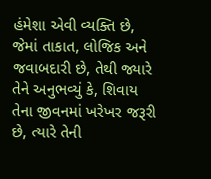હંમેશા એવી વ્યક્તિ છે, જેમાં તાકાત, લોજિક અને જવાબદારી છે, તેથી જ્યારે તેને અનુભવ્યું કે, શિવાય તેના જીવનમાં ખરેખર જરૂરી છે, ત્યારે તેની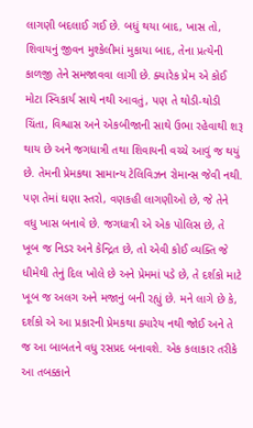લાગણી બદલાઈ ગઈ છે. બધું થયા બાદ, ખાસ તો, શિવાયનું જીવન મુશ્કેલીમાં મુકાયા બાદ, તેના પ્રત્યેની કાળજી તેને સમજાવવા લાગી છે. ક્યારેક પ્રેમ એ કોઈ મોટા સ્વિકાર્ય સાથે નથી આવતું, પણ તે થોડી-થોડી ચિંતા, વિશ્વાસ અને એકબીજાની સાથે ઉભા રહેવાથી શરૂ થાય છે અને જગધાત્રી તથા શિવાયની વચ્ચે આવું જ થયું છે. તેમની પ્રેમકથા સામાન્ય ટેલિવિઝન રોમાન્સ જેવી નથી. પણ તેમાં ઘણા સ્તરો, વણકહી લાગણીઓ છે, જે તેને વધુ ખાસ બનાવે છે. જગધાત્રી એ એક પોલિસ છે, તે ખૂબ જ નિડર અને કેન્દ્રિત છે, તો એવી કોઈ વ્યક્તિ જે ધીમેથી તેનું દિલ ખોલે છે અને પ્રેમમાં પડે છે, તે દર્શકો માટે ખૂબ જ અલગ અને મજાનું બની રહ્યું છે. મને લાગે છે કે, દર્શકો એ આ પ્રકારની પ્રેમકથા ક્યારેય નથી જોઈ અને તે જ આ બાબતને વધુ રસપ્રદ બનાવશે. એક કલાકાર તરીકે આ તબક્કાને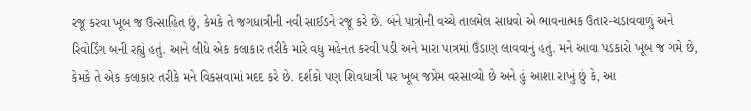રજૂ કરવા ખૂબ જ ઉત્સાહિત છું, કેમકે તે જગધાત્રીની નવી સાઈડને રજૂ કરે છે. બંને પાત્રોની વચ્ચે તાલમેલ સાધવો એ ભાવનાત્મક ઉતાર-ચડાવવાળું અને રિવોર્ડિંગ બની રહ્યું હતું. આને લીધે એક કલાકાર તરીકે મારે વધુ મહેનત કરવી પડી અને મારા પાત્રમાં ઉંડાણ લાવવાનું હતું. મને આવા પડકારો ખૂબ જ ગમે છે, કેમકે તે એક કલાકાર તરીકે મને વિકસવામાં મદદ કરે છે. દર્શકો પણ શિવધાત્રી પર ખૂબ જપ્રેમ વરસાવ્યો છે અને હું આશા રાખું છું કે, આ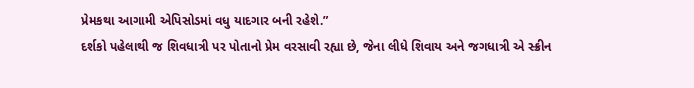પ્રેમકથા આગામી એપિસોડમાં વધુ યાદગાર બની રહેશે.”
દર્શકો પહેલાથી જ શિવધાત્રી પર પોતાનો પ્રેમ વરસાવી રહ્યા છે, જેના લીધે શિવાય અને જગધાત્રી એ સ્ક્રીન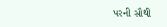પરની સૌથી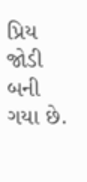પ્રિય જોડી બની ગયા છે.